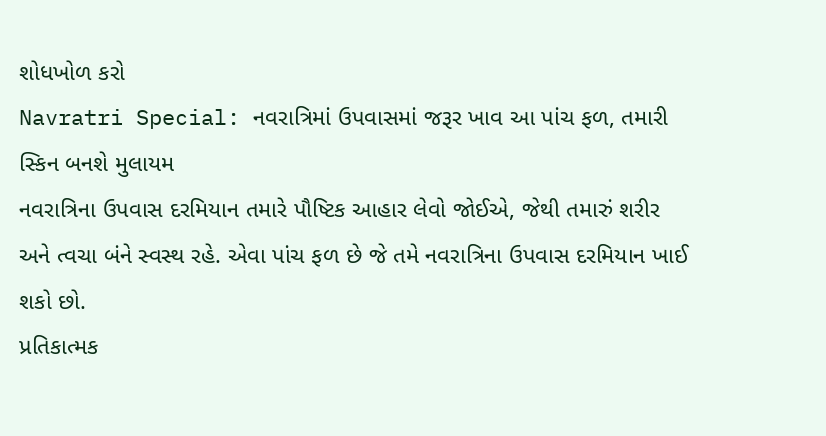શોધખોળ કરો
Navratri Special: નવરાત્રિમાં ઉપવાસમાં જરૂર ખાવ આ પાંચ ફળ, તમારી સ્કિન બનશે મુલાયમ
નવરાત્રિના ઉપવાસ દરમિયાન તમારે પૌષ્ટિક આહાર લેવો જોઈએ, જેથી તમારું શરીર અને ત્વચા બંને સ્વસ્થ રહે. એવા પાંચ ફળ છે જે તમે નવરાત્રિના ઉપવાસ દરમિયાન ખાઈ શકો છો.
પ્રતિકાત્મક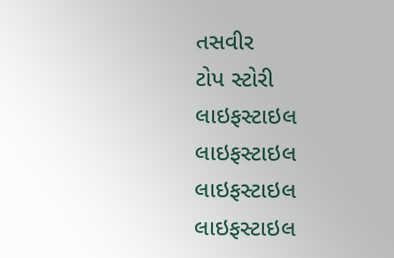તસવીર
ટોપ સ્ટોરી
લાઇફસ્ટાઇલ
લાઇફસ્ટાઇલ
લાઇફસ્ટાઇલ
લાઇફસ્ટાઇલ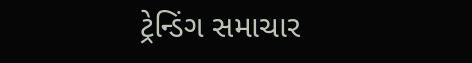ટ્રેન્ડિંગ સમાચાર